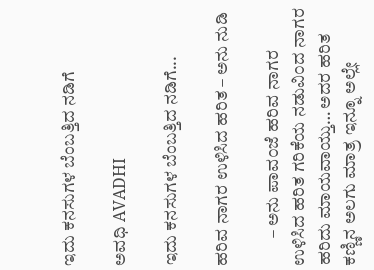ಇದು ಕನಸುಗಳ ಬೆಂಬತ್ತಿದ ನಡಿಗೆ‍

ಅವಧಿ AVADHI

ಇದು ಕನಸುಗಳ ಬೆಂಬತ್ತಿದ ನಡಿಗೆ...

ಹರಿವ ನಾಗರ ಉಳಿಸಿದ ಹರಿತ – ಅನು ನುಡಿ

        – ಅನು ಪಾವ೦ಜೆ ಹರಿವ ನಾಗರ ಉಳಿಸಿದ ಹರಿತ ಗರಿಕೆಯ ನಡುವಿ೦ದ ನಾಗರ ಹರಿದು ಮಾಯವಾಯ್ತು… ಅದರ ಹರಿತ ಕಣ್ಣಿನ ಅಲಗು ಮಾತ್ರ ಇನ್ನೂ ಅಲ್ಲೇ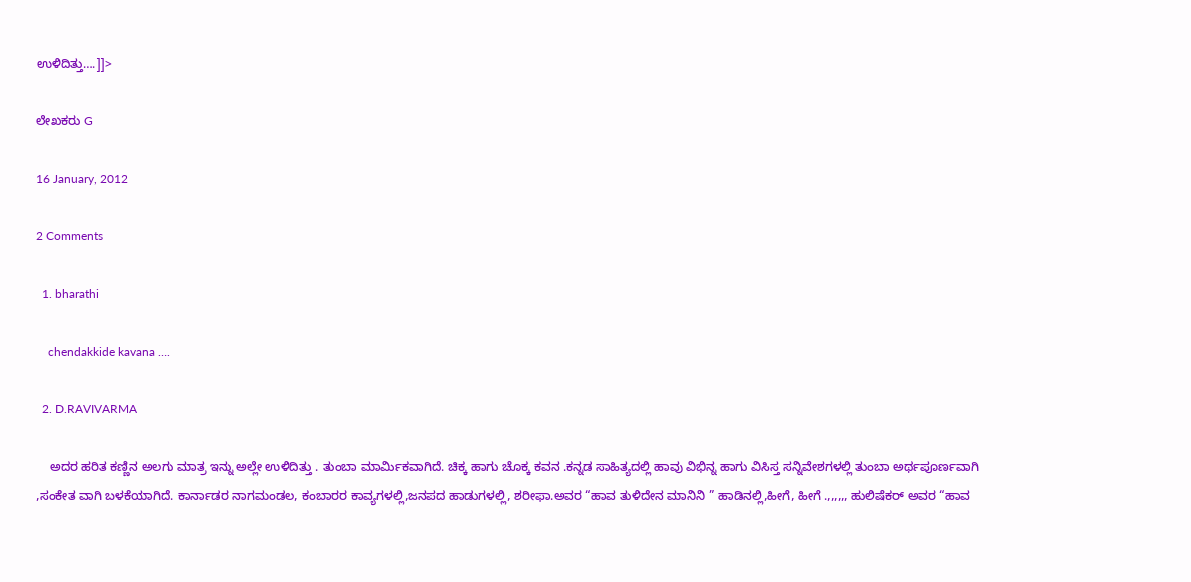ಉಳಿದಿತ್ತು….]]>

ಲೇಖಕರು G

16 January, 2012

2 Comments

  1. bharathi

    chendakkide kavana ….

  2. D.RAVIVARMA

    ಅದರ ಹರಿತ ಕಣ್ಣಿನ ಅಲಗು ಮಾತ್ರ ಇನ್ನು ಅಲ್ಲೇ ಉಳಿದಿತ್ತು . ತುಂಬಾ ಮಾರ್ಮಿಕವಾಗಿದೆ. ಚಿಕ್ಕ ಹಾಗು ಚೊಕ್ಕ ಕವನ .ಕನ್ನಡ ಸಾಹಿತ್ಯದಲ್ಲಿ ಹಾವು ವಿಭಿನ್ನ ಹಾಗು ವಿಸಿಸ್ತ ಸನ್ನಿವೇಶಗಳಲ್ಲಿ ತುಂಬಾ ಅರ್ಥಪೂರ್ಣವಾಗಿ ,ಸಂಕೇತ ವಾಗಿ ಬಳಕೆಯಾಗಿದೆ. ಕಾರ್ನಾಡರ ನಾಗಮಂಡಲ, ಕಂಬಾರರ ಕಾವ್ಯಗಳಲ್ಲಿ,ಜನಪದ ಹಾಡುಗಳಲ್ಲಿ, ಶರೀಫಾ.ಅವರ “ಹಾವ ತುಳಿದೇನ ಮಾನಿನಿ ” ಹಾಡಿನಲ್ಲಿ,ಹೀಗೆ, ಹೀಗೆ .,,,,,, ಹುಲಿಷೆಕರ್ ಅವರ “ಹಾವ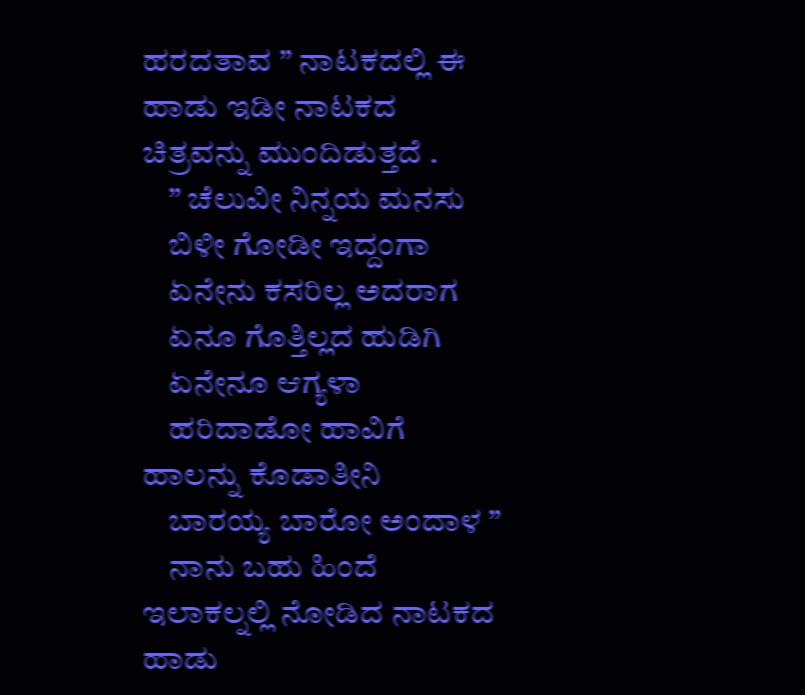ಹರದತಾವ ” ನಾಟಕದಲ್ಲಿ ಈ ಹಾಡು ಇಡೀ ನಾಟಕದ ಚಿತ್ರವನ್ನು ಮುಂದಿಡುತ್ತದೆ .
    ” ಚೆಲುವೀ ನಿನ್ನಯ ಮನಸು
    ಬಿಳೀ ಗೋಡೀ ಇದ್ದಂಗಾ
    ಏನೇನು ಕಸರಿಲ್ಲ ಅದರಾಗ
    ಏನೂ ಗೊತ್ತಿಲ್ಲದ ಹುಡಿಗಿ
    ಏನೇನೂ ಆಗ್ಯಳಾ
    ಹರಿದಾಡೋ ಹಾವಿಗೆ ಹಾಲನ್ನು ಕೊಡಾತೀನಿ
    ಬಾರಯ್ಯ ಬಾರೋ ಅಂದಾಳ ”
    ನಾನು ಬಹು ಹಿಂದೆ ಇಲಾಕಲ್ನಲ್ಲಿ ನೋಡಿದ ನಾಟಕದ ಹಾಡು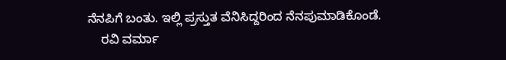ನೆನಪಿಗೆ ಬಂತು. ಇಲ್ಲಿ ಪ್ರಸ್ತುತ ವೆನಿಸಿದ್ದರಿಂದ ನೆನಪುಮಾಡಿಕೊಂಡೆ.
    ರವಿ ವರ್ಮಾ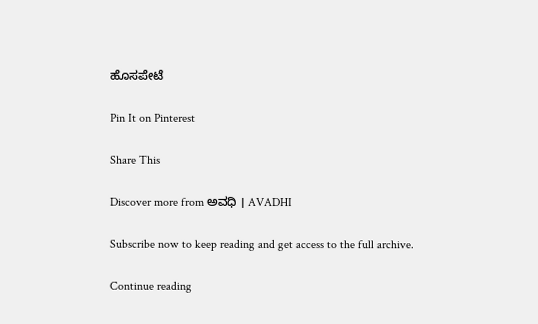ಹೊಸಪೇಟೆ

Pin It on Pinterest

Share This

Discover more from ಅವಧಿ । AVADHI

Subscribe now to keep reading and get access to the full archive.

Continue reading